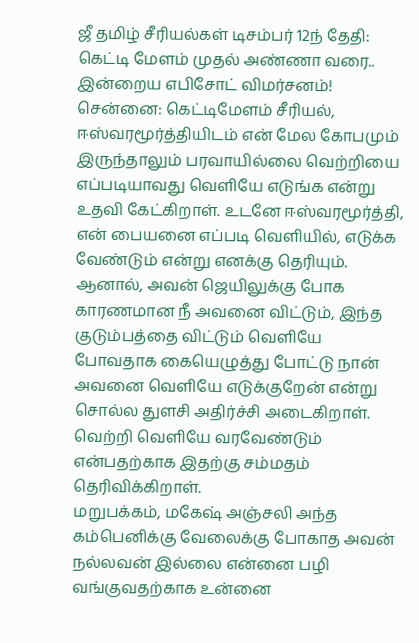ஜீ தமிழ் சீரியல்கள் டிசம்பர் 12ந் தேதி: கெட்டி மேளம் முதல் அண்ணா வரை.. இன்றைய எபிசோட் விமர்சனம்!
சென்னை: கெட்டிமேளம் சீரியல், ஈஸ்வரமூர்த்தியிடம் என் மேல கோபமும் இருந்தாலும் பரவாயில்லை வெற்றியை எப்படியாவது வெளியே எடுங்க என்று உதவி கேட்கிறாள். உடனே ஈஸ்வரமூர்த்தி, என் பையனை எப்படி வெளியில், எடுக்க வேண்டும் என்று எனக்கு தெரியும். ஆனால், அவன் ஜெயிலுக்கு போக காரணமான நீ அவனை விட்டும், இந்த குடும்பத்தை விட்டும் வெளியே போவதாக கையெழுத்து போட்டு நான் அவனை வெளியே எடுக்குறேன் என்று சொல்ல துளசி அதிர்ச்சி அடைகிறாள். வெற்றி வெளியே வரவேண்டும் என்பதற்காக இதற்கு சம்மதம் தெரிவிக்கிறாள்.
மறுபக்கம், மகேஷ் அஞ்சலி அந்த கம்பெனிக்கு வேலைக்கு போகாத அவன் நல்லவன் இல்லை என்னை பழி வங்குவதற்காக உன்னை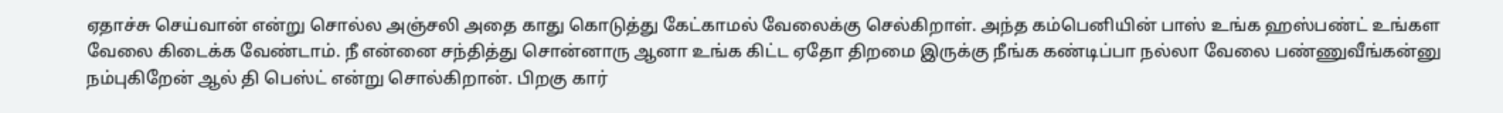ஏதாச்சு செய்வான் என்று சொல்ல அஞ்சலி அதை காது கொடுத்து கேட்காமல் வேலைக்கு செல்கிறாள். அந்த கம்பெனியின் பாஸ் உங்க ஹஸ்பண்ட் உங்கள வேலை கிடைக்க வேண்டாம். நீ என்னை சந்தித்து சொன்னாரு ஆனா உங்க கிட்ட ஏதோ திறமை இருக்கு நீங்க கண்டிப்பா நல்லா வேலை பண்ணுவீங்கன்னு நம்புகிறேன் ஆல் தி பெஸ்ட் என்று சொல்கிறான். பிறகு கார்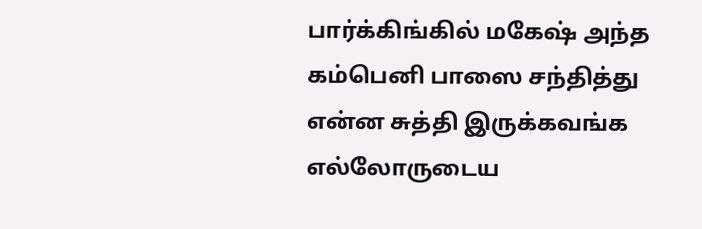பார்க்கிங்கில் மகேஷ் அந்த கம்பெனி பாஸை சந்தித்து என்ன சுத்தி இருக்கவங்க எல்லோருடைய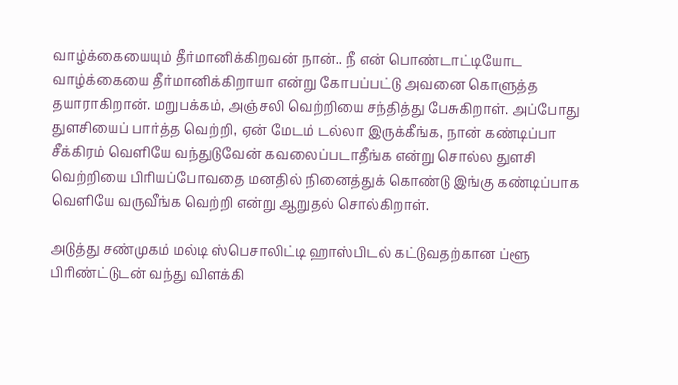வாழ்க்கையையும் தீர்மானிக்கிறவன் நான்.. நீ என் பொண்டாட்டியோட வாழ்க்கையை தீர்மானிக்கிறாயா என்று கோபப்பட்டு அவனை கொளுத்த தயாராகிறான். மறுபக்கம், அஞ்சலி வெற்றியை சந்தித்து பேசுகிறாள். அப்போது துளசியைப் பார்த்த வெற்றி, ஏன் மேடம் டல்லா இருக்கீங்க, நான் கண்டிப்பா சீக்கிரம் வெளியே வந்துடுவேன் கவலைப்படாதீங்க என்று சொல்ல துளசி வெற்றியை பிரியப்போவதை மனதில் நினைத்துக் கொண்டு இங்கு கண்டிப்பாக வெளியே வருவீங்க வெற்றி என்று ஆறுதல் சொல்கிறாள்.

அடுத்து சண்முகம் மல்டி ஸ்பெசாலிட்டி ஹாஸ்பிடல் கட்டுவதற்கான ப்ளூ பிரிண்ட்டுடன் வந்து விளக்கி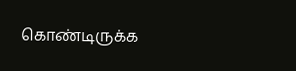கொண்டிருக்க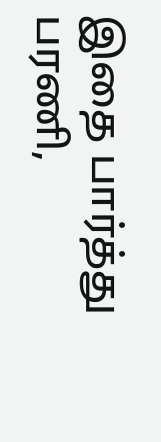இதை பார்த்து பரணி,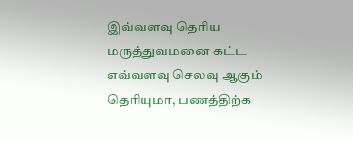இவ்வளவு தெரிய மருத்துவமனை கட்ட எவ்வளவு செலவு ஆகும் தெரியுமா, பணத்திற்க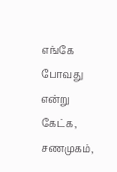எங்கே போவது என்று கேட்க, சணமுகம்,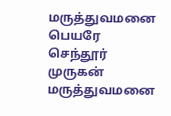மருத்துவமனை பெயரே செந்தூர் முருகன் மருத்துவமனை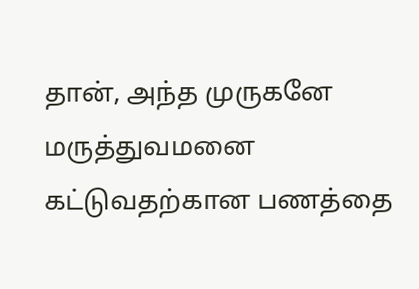தான், அந்த முருகனே மருத்துவமனை கட்டுவதற்கான பணத்தை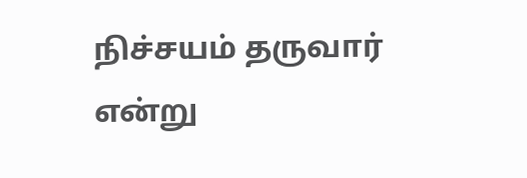நிச்சயம் தருவார் என்று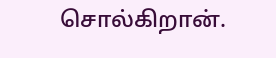சொல்கிறான்.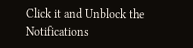Click it and Unblock the Notifications